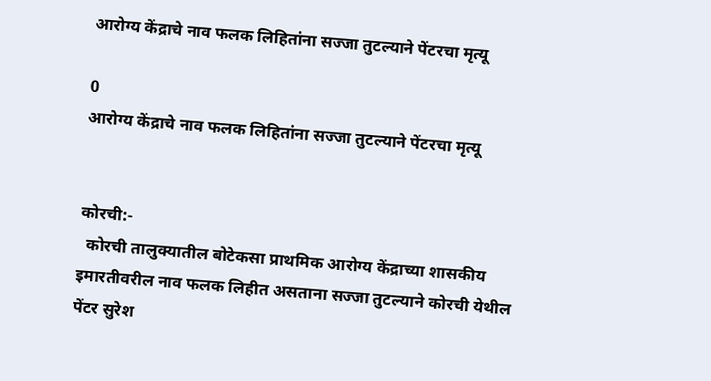आरोग्य केंद्राचे नाव फलक लिहितांना सज्जा तुटल्याने पेंटरचा मृत्यू

0
आरोग्य केंद्राचे नाव फलक लिहितांना सज्जा तुटल्याने पेंटरचा मृत्यू


कोरची:-
  कोरची तालुक्यातील बोटेकसा प्राथमिक आरोग्य केंद्राच्या शासकीय इमारतीवरील नाव फलक लिहीत असताना सज्जा तुटल्याने कोरची येथील पेंटर सुरेश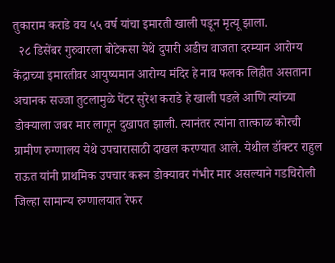तुकाराम कराडे वय ५५ वर्ष यांचा इमारती खाली पडून मृत्यू झाला.
  २८ डिसेंबर गुरुवारला बोटेकसा येथे दुपारी अडीच वाजता दरम्यान आरोग्य केंद्राच्या इमारतीवर आयुष्यमान आरोग्य मंदिर हे नाव फलक लिहीत असताना अचानक सज्जा तुटलामुळे पेंटर सुरेश कराडे हे खाली पडले आणि त्यांच्या डोक्याला जबर मार लागून दुखापत झाली. त्यानंतर त्यांना तात्काळ कोरची ग्रामीण रुग्णालय येथे उपचारासाठी दाखल करण्यात आले. येथील डॉक्टर राहुल राऊत यांनी प्राथमिक उपचार करून डोक्यावर गंभीर मार असल्याने गडचिरोली जिल्हा सामान्य रुग्णालयात रेफर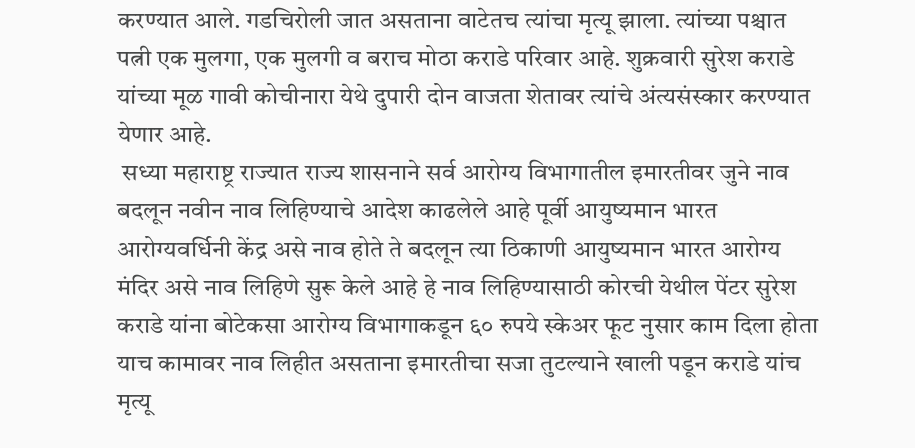करण्यात आले. गडचिरोली जात असताना वाटेतच त्यांचा मृत्यू झाला. त्यांच्या पश्चात  पत्नी एक मुलगा, एक मुलगी व बराच मोठा कराडे परिवार आहे. शुक्रवारी सुरेश कराडे यांच्या मूळ गावी कोचीनारा येथे दुपारी दोन वाजता शेतावर त्यांचे अंत्यसंस्कार करण्यात येणार आहे.
 सध्या महाराष्ट्र राज्यात राज्य शासनाने सर्व आरोग्य विभागातील इमारतीवर जुने नाव बदलून नवीन नाव लिहिण्याचे आदेश काढलेले आहे पूर्वी आयुष्यमान भारत आरोग्यवर्धिनी केंद्र असे नाव होते ते बदलून त्या ठिकाणी आयुष्यमान भारत आरोग्य मंदिर असे नाव लिहिणे सुरू केले आहे हे नाव लिहिण्यासाठी कोरची येथील पेंटर सुरेश कराडे यांना बोटेकसा आरोग्य विभागाकडून ६० रुपये स्केअर फूट नुसार काम दिला होता याच कामावर नाव लिहीत असताना इमारतीचा सजा तुटल्याने खाली पडून कराडे यांच मृत्यू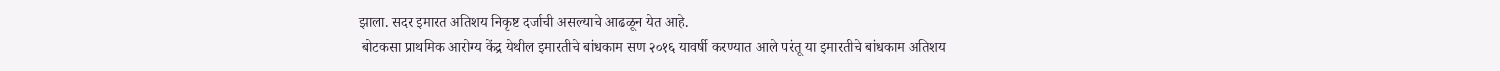झाला. सदर इमारत अतिशय निकृष्ट दर्जाची असल्याचे आढळून येत आहे.
 बोटकसा प्राथमिक आरोग्य केंद्र येथील इमारतीचे बांधकाम सण २०१६ यावर्षी करण्यात आले परंतू या इमारतीचे बांधकाम अतिशय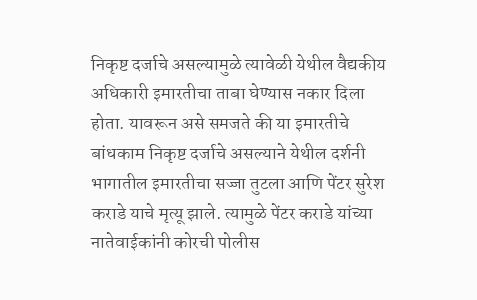निकृष्ट दर्जाचे असल्यामुळे त्यावेळी येथील वैद्यकीय अधिकारी इमारतीचा ताबा घेण्यास नकार दिला होता. यावरून असे समजते की या इमारतीचे बांधकाम निकृष्ट दर्जाचे असल्याने येथील दर्शनी भागातील इमारतीचा सज्जा तुटला आणि पेंटर सुरेश कराडे याचे मृत्यू झाले. त्यामुळे पेंटर कराडे यांच्या नातेवाईकांनी कोरची पोलीस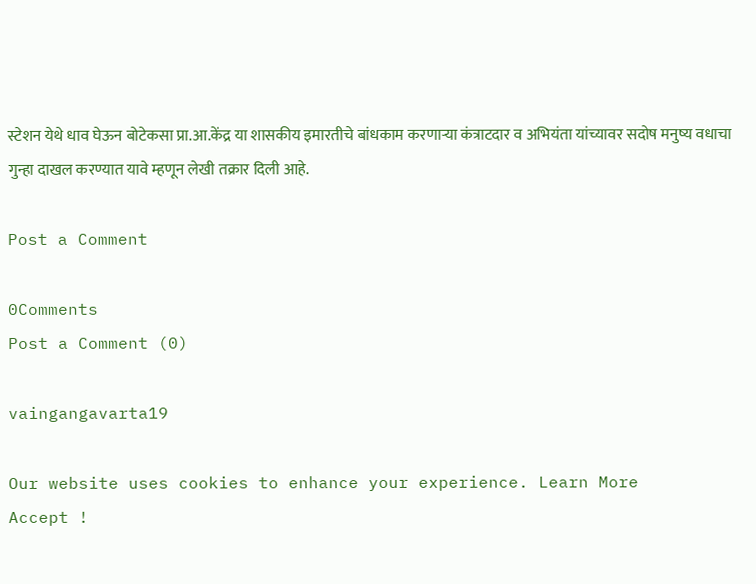स्टेशन येथे धाव घेऊन बोटेकसा प्रा.आ.केंद्र या शासकीय इमारतीचे बांधकाम करणाऱ्या कंत्राटदार व अभियंता यांच्यावर सदोष मनुष्य वधाचा गुन्हा दाखल करण्यात यावे म्हणून लेखी तक्रार दिली आहे.

Post a Comment

0Comments
Post a Comment (0)

vaingangavarta19

Our website uses cookies to enhance your experience. Learn More
Accept !